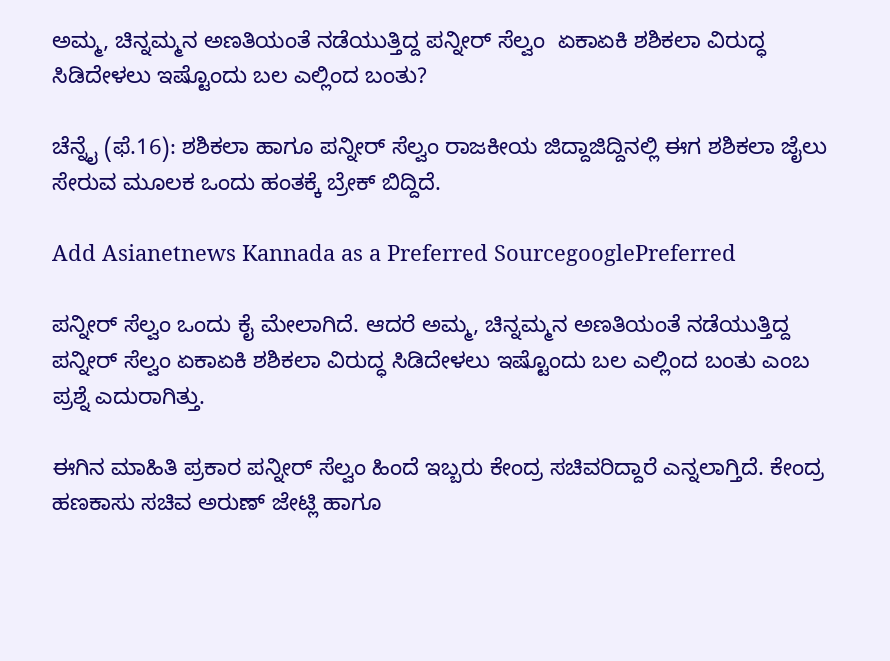ಅಮ್ಮ, ಚಿನ್ನಮ್ಮನ ಅಣತಿಯಂತೆ ನಡೆಯುತ್ತಿದ್ದ ಪನ್ನೀರ್ ಸೆಲ್ವಂ  ಏಕಾಏಕಿ ಶಶಿಕಲಾ ವಿರುದ್ಧ ಸಿಡಿದೇಳಲು ಇಷ್ಟೊಂದು ಬಲ ಎಲ್ಲಿಂದ ಬಂತು?

ಚೆನ್ನೈ (ಫೆ.16): ಶಶಿಕಲಾ ಹಾಗೂ ಪನ್ನೀರ್ ಸೆಲ್ವಂ ರಾಜಕೀಯ ಜಿದ್ದಾಜಿದ್ದಿನಲ್ಲಿ ಈಗ ಶಶಿಕಲಾ ಜೈಲು ಸೇರುವ ಮೂಲಕ ಒಂದು ಹಂತಕ್ಕೆ ಬ್ರೇಕ್ ಬಿದ್ದಿದೆ.

Add Asianetnews Kannada as a Preferred SourcegooglePreferred

ಪನ್ನೀರ್ ಸೆಲ್ವಂ ಒಂದು ಕೈ ಮೇಲಾಗಿದೆ. ಆದರೆ ಅಮ್ಮ, ಚಿನ್ನಮ್ಮನ ಅಣತಿಯಂತೆ ನಡೆಯುತ್ತಿದ್ದ ಪನ್ನೀರ್ ಸೆಲ್ವಂ ಏಕಾಏಕಿ ಶಶಿಕಲಾ ವಿರುದ್ಧ ಸಿಡಿದೇಳಲು ಇಷ್ಟೊಂದು ಬಲ ಎಲ್ಲಿಂದ ಬಂತು ಎಂಬ ಪ್ರಶ್ನೆ ಎದುರಾಗಿತ್ತು.

ಈಗಿನ ಮಾಹಿತಿ ಪ್ರಕಾರ ಪನ್ನೀರ್ ಸೆಲ್ವಂ ಹಿಂದೆ ಇಬ್ಬರು ಕೇಂದ್ರ ಸಚಿವರಿದ್ದಾರೆ ಎನ್ನಲಾಗ್ತಿದೆ. ಕೇಂದ್ರ ಹಣಕಾಸು ಸಚಿವ ಅರುಣ್ ಜೇಟ್ಲಿ ಹಾಗೂ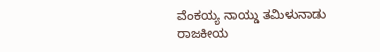ವೆಂಕಯ್ಯ ನಾಯ್ಡು ತಮಿಳುನಾಡು ರಾಜಕೀಯ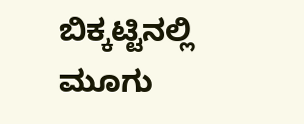ಬಿಕ್ಕಟ್ಟಿನಲ್ಲಿ ಮೂಗು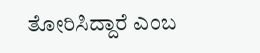ತೋರಿಸಿದ್ದಾರೆ ಎಂಬ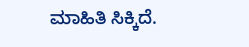ಮಾಹಿತಿ ಸಿಕ್ಕಿದೆ.